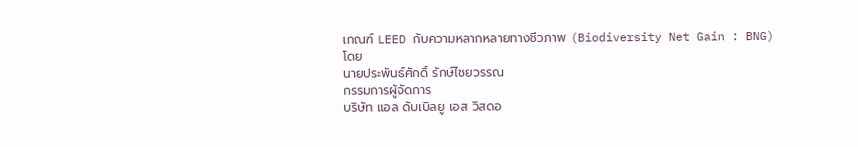เกณฑ์ LEED กับความหลากหลายทางชีวภาพ (Biodiversity Net Gain : BNG)
โดย
นายประพันธ์ศักดิ์ รักษ์ไชยวรรณ
กรรมการผู้จัดการ
บริษัท แอล ดับเบิลยู เอส วิสดอ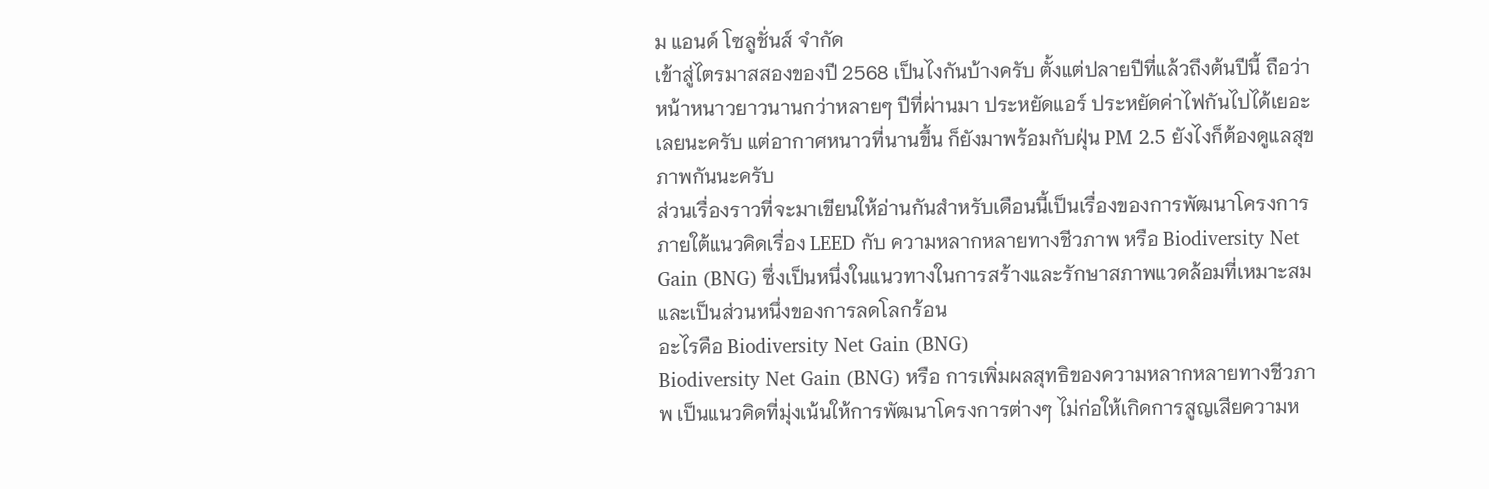ม แอนด์ โซลูชั่นส์ จำกัด
เข้าสู่ไตรมาสสองของปี 2568 เป็นไงกันบ้างครับ ตั้งแต่ปลายปีที่แล้วถึงต้นปีนี้ ถือว่า หน้าหนาวยาวนานกว่าหลายๆ ปีที่ผ่านมา ประหยัดแอร์ ประหยัดค่าไฟกันไปได้เยอะเลยนะครับ แต่อากาศหนาวที่นานขึ้น ก็ยังมาพร้อมกับฝุ่น PM 2.5 ยังไงก็ต้องดูแลสุขภาพกันนะครับ
ส่วนเรื่องราวที่จะมาเขียนให้อ่านกันสำหรับเดือนนี้เป็นเรื่องของการพัฒนาโครงการภายใต้แนวคิดเรื่อง LEED กับ ความหลากหลายทางชีวภาพ หรือ Biodiversity Net Gain (BNG) ซึ่งเป็นหนึ่งในแนวทางในการสร้างและรักษาสภาพแวดล้อมที่เหมาะสมและเป็นส่วนหนึ่งของการลดโลกร้อน
อะไรคือ Biodiversity Net Gain (BNG)
Biodiversity Net Gain (BNG) หรือ การเพิ่มผลสุทธิของความหลากหลายทางชีวภาพ เป็นแนวคิดที่มุ่งเน้นให้การพัฒนาโครงการต่างๆ ไม่ก่อให้เกิดการสูญเสียความห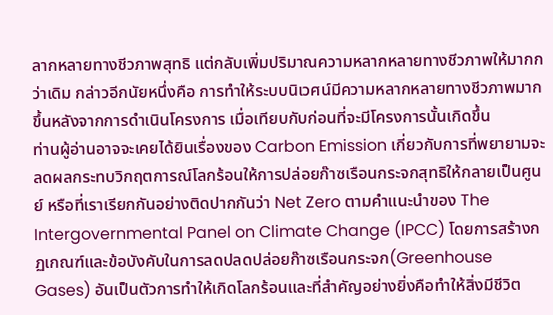ลากหลายทางชีวภาพสุทธิ แต่กลับเพิ่มปริมาณความหลากหลายทางชีวภาพให้มากกว่าเดิม กล่าวอีกนัยหนึ่งคือ การทำให้ระบบนิเวศน์มีความหลากหลายทางชีวภาพมากขึ้นหลังจากการดำเนินโครงการ เมื่อเทียบกับก่อนที่จะมีโครงการนั้นเกิดขึ้น
ท่านผู้อ่านอาจจะเคยได้ยินเรื่องของ Carbon Emission เกี่ยวกับการที่พยายามจะลดผลกระทบวิกฤตการณ์โลกร้อนให้การปล่อยก๊าซเรือนกระจกสุทธิให้กลายเป็นศูนย์ หรือที่เราเรียกกันอย่างติดปากกันว่า Net Zero ตามคำแนะนำของ The Intergovernmental Panel on Climate Change (IPCC) โดยการสร้างกฏเกณฑ์และข้อบังคับในการลดปลดปล่อยก๊าซเรือนกระจก(Greenhouse Gases) อันเป็นตัวการทำให้เกิดโลกร้อนและที่สำคัญอย่างยิ่งคือทำให้สิ่งมีชีวิต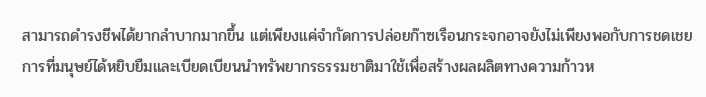สามารถดำรงชีพได้ยากลำบากมากขึ้น แต่เพียงแค่จำกัดการปล่อยก๊าซเรือนกระจกอาจยังไม่เพียงพอกับการชดเชยการที่มนุษย์ได้หยิบยืมและเบียดเบียนนำทรัพยากรธรรมชาติมาใช้เพื่อสร้างผลผลิตทางความก้าวห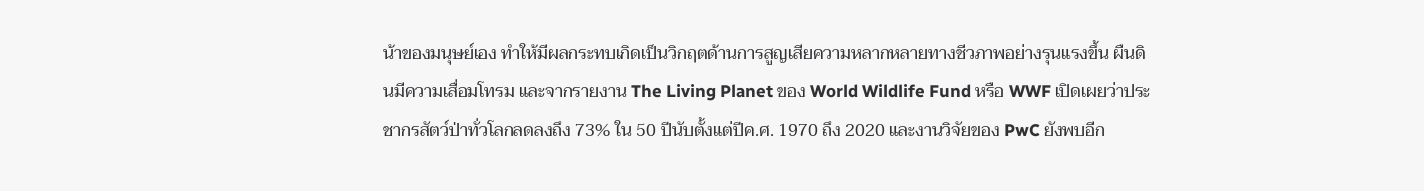น้าของมนุษย์เอง ทำให้มีผลกระทบเกิดเป็นวิกฤตด้านการสูญเสียความหลากหลายทางชีวภาพอย่างรุนแรงขึ้น ผืนดินมีความเสื่อมโทรม และจากรายงาน The Living Planet ของ World Wildlife Fund หรือ WWF เปิดเผยว่าประชากรสัตว์ป่าทั่วโลกลดลงถึง 73% ใน 50 ปีนับตั้งแต่ปีค.ศ. 1970 ถึง 2020 และงานวิจัยของ PwC ยังพบอีก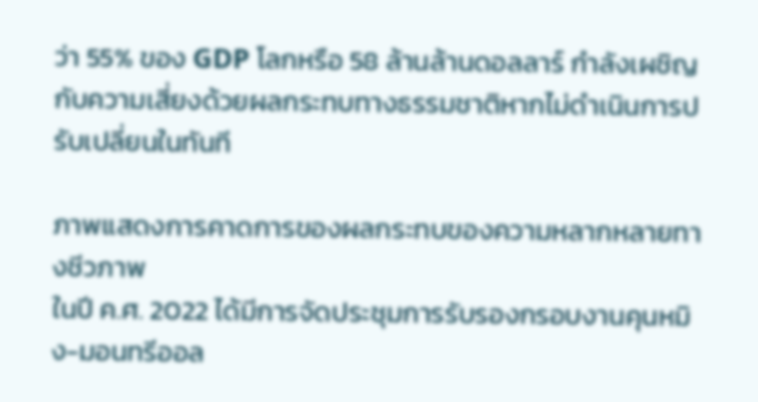ว่า 55% ของ GDP โลกหรือ 58 ล้านล้านดอลลาร์ กำลังเผชิญกับความเสี่ยงด้วยผลกระทบทางธรรมชาติหากไม่ดำเนินการปรับเปลี่ยนในทันที

ภาพแสดงการคาดการของผลกระทบของความหลากหลายทางชีวภาพ
ในปี ค.ศ. 2022 ได้มีการจัดประชุมการรับรองกรอบงานคุนหมิง-มอนทรีออล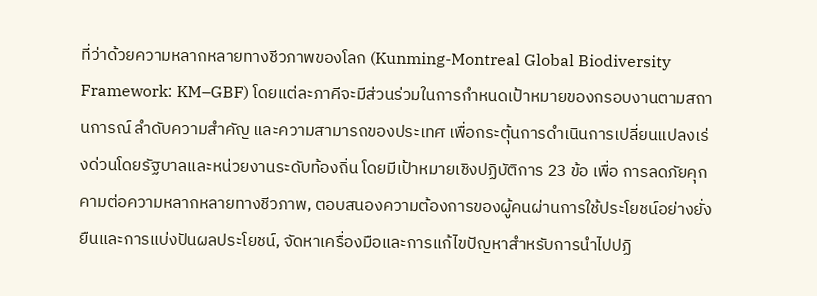ที่ว่าด้วยความหลากหลายทางชีวภาพของโลก (Kunming-Montreal Global Biodiversity Framework: KM–GBF) โดยแต่ละภาคีจะมีส่วนร่วมในการกำหนดเป้าหมายของกรอบงานตามสถานการณ์ ลำดับความสำคัญ และความสามารถของประเทศ เพื่อกระตุ้นการดำเนินการเปลี่ยนแปลงเร่งด่วนโดยรัฐบาลและหน่วยงานระดับท้องถิ่น โดยมีเป้าหมายเชิงปฏิบัติการ 23 ข้อ เพื่อ การลดภัยคุกคามต่อความหลากหลายทางชีวภาพ, ตอบสนองความต้องการของผู้คนผ่านการใช้ประโยชน์อย่างยั่งยืนและการแบ่งปันผลประโยชน์, จัดหาเครื่องมือและการแก้ไขปัญหาสำหรับการนำไปปฏิ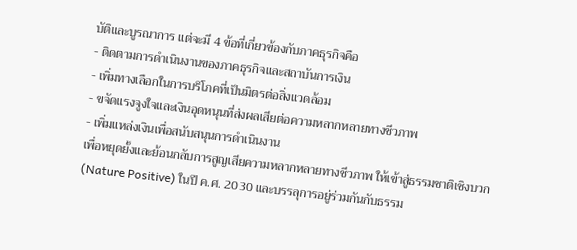บัติและบูรณาการ แต่จะมี 4 ข้อที่เกี่ยวข้องกับภาคธุรกิจคือ
- ติดตามการดำเนินงานของภาคธุรกิจและสถาบันการเงิน
- เพิ่มทางเลือกในการบริโภคที่เป็นมิตรต่อสิ่งแวดล้อม
- ขจัดแรงจูงใจและเงินอุดหนุนที่ส่งผลเสียต่อความหลากหลายทางชีวภาพ
- เพิ่มแหล่งเงินเพื่อสนับสนุนการดำเนินงาน
เพื่อหยุดยั้งและย้อนกลับการสูญเสียความหลากหลายทางชีวภาพ ให้เข้าสู่ธรรมชาติเชิงบวก(Nature Positive) ในปี ค.ศ. 2030 และบรรลุการอยู่ร่วมกันกับธรรม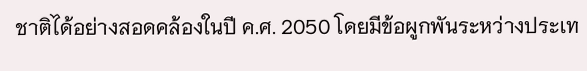ชาติได้อย่างสอดคล้องในปี ค.ศ. 2050 โดยมีข้อผูกพันระหว่างประเท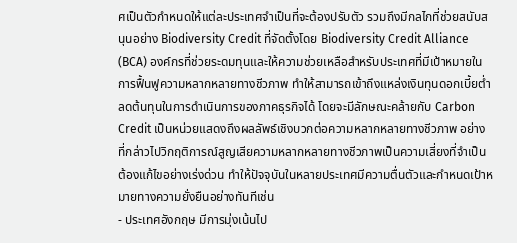ศเป็นตัวกำหนดให้แต่ละประเทศจำเป็นที่จะต้องปรับตัว รวมถึงมีกลไกที่ช่วยสนับสนุนอย่าง Biodiversity Credit ที่จัดตั้งโดย Biodiversity Credit Alliance (BCA) องค์กรที่ช่วยระดมทุนและให้ความช่วยเหลือสำหรับประเทศที่มีเป้าหมายในการฟื้นฟูความหลากหลายทางชีวภาพ ทำให้สามารถเข้าถึงแหล่งเงินทุนดอกเบี้ยต่ำ ลดต้นทุนในการดำเนินการของภาคธุรกิจได้ โดยจะมีลักษณะคล้ายกับ Carbon Credit เป็นหน่วยแสดงถึงผลลัพธ์เชิงบวกต่อความหลากหลายทางชีวภาพ อย่างที่กล่าวไปวิกฤติการณ์สูญเสียความหลากหลายทางชีวภาพเป็นความเสี่ยงที่จำเป็นต้องแก้ไขอย่างเร่งด่วน ทำให้ปัจจุบันในหลายประเทศมีความตื่นตัวและกำหนดเป้าหมายทางความยั่งยืนอย่างทันทีเช่น
- ประเทศอังกฤษ มีการมุ่งเน้นไป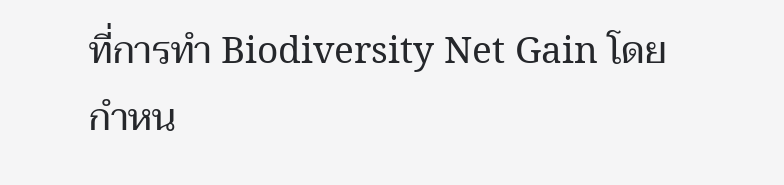ที่การทำ Biodiversity Net Gain โดยกำหน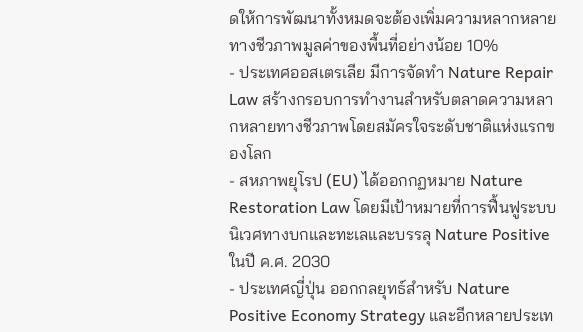ดให้การพัฒนาทั้งหมดจะต้องเพิ่มความหลากหลายทางชีวภาพมูลค่าของพื้นที่อย่างน้อย 10%
- ประเทศออสเตรเลีย มีการจัดทำ Nature Repair Law สร้างกรอบการทำงานสำหรับตลาดความหลากหลายทางชีวภาพโดยสมัครใจระดับชาติแห่งแรกของโลก
- สหภาพยุโรป (EU) ได้ออกกฏหมาย Nature Restoration Law โดยมีเป้าหมายที่การฟื้นฟูระบบนิเวศทางบกและทะเลและบรรลุ Nature Positive ในปี ค.ศ. 2030
- ประเทศญี่ปุ่น ออกกลยุทธ์สำหรับ Nature Positive Economy Strategy และอีกหลายประเท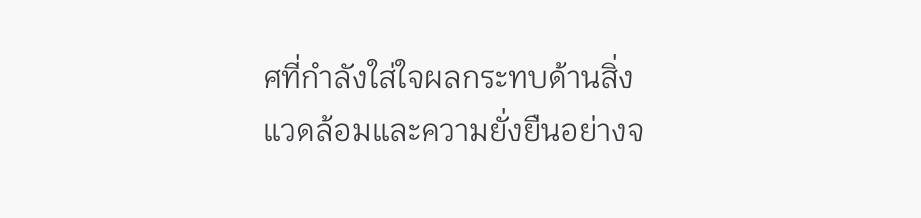ศที่กำลังใส่ใจผลกระทบด้านสิ่งแวดล้อมและความยั่งยืนอย่างจ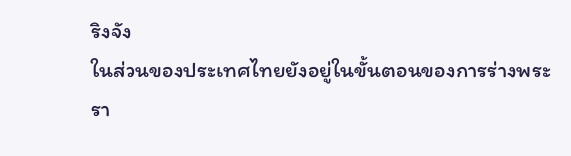ริงจัง
ในส่วนของประเทศไทยยังอยู่ในขั้นตอนของการร่างพระรา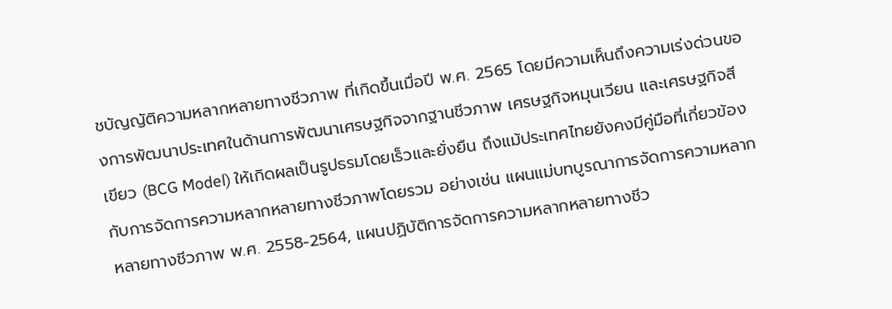ชบัญญัติความหลากหลายทางชีวภาพ ที่เกิดขึ้นเมื่อปี พ.ศ. 2565 โดยมีความเห็นถึงความเร่งด่วนของการพัฒนาประเทศในด้านการพัฒนาเศรษฐกิจจากฐานชีวภาพ เศรษฐกิจหมุนเวียน และเศรษฐกิจสีเขียว (BCG Model) ให้เกิดผลเป็นรูปธรมโดยเร็วและยั่งยืน ถึงแม้ประเทศไทยยังคงมีคู่มือที่เกี่ยวข้องกับการจัดการความหลากหลายทางชีวภาพโดยรวม อย่างเช่น แผนแม่บทบูรณาการจัดการความหลากหลายทางชีวภาพ พ.ศ. 2558-2564, แผนปฏิบัติการจัดการความหลากหลายทางชีว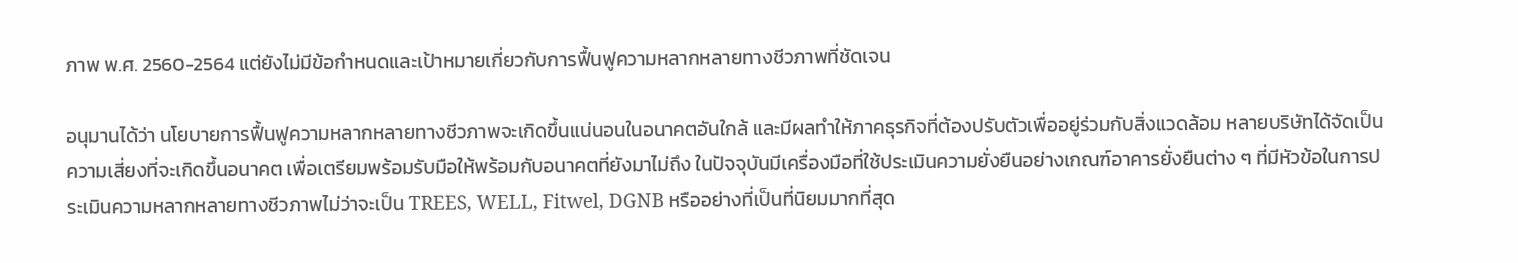ภาพ พ.ศ. 2560-2564 แต่ยังไม่มีข้อกำหนดและเป้าหมายเกี่ยวกับการฟื้นฟูความหลากหลายทางชีวภาพที่ชัดเจน

อนุมานได้ว่า นโยบายการฟื้นฟูความหลากหลายทางชีวภาพจะเกิดขึ้นแน่นอนในอนาคตอันใกล้ และมีผลทำให้ภาคธุรกิจที่ต้องปรับตัวเพื่ออยู่ร่วมกับสิ่งแวดล้อม หลายบริษัทได้จัดเป็นความเสี่ยงที่จะเกิดขึ้นอนาคต เพื่อเตรียมพร้อมรับมือให้พร้อมกับอนาคตที่ยังมาไม่ถึง ในปัจจุบันมีเครื่องมือที่ใช้ประเมินความยั่งยืนอย่างเกณฑ์อาคารยั่งยืนต่าง ๆ ที่มีหัวข้อในการประเมินความหลากหลายทางชีวภาพไม่ว่าจะเป็น TREES, WELL, Fitwel, DGNB หรืออย่างที่เป็นที่นิยมมากที่สุด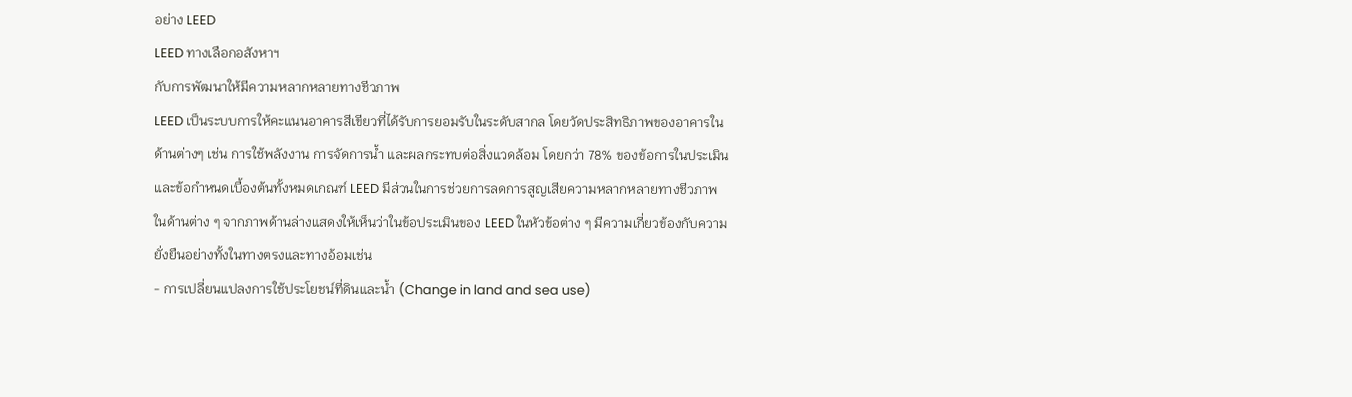อย่าง LEED
LEED ทางเลือกอสังหาฯ
กับการพัฒนาให้มีความหลากหลายทางชีวภาพ
LEED เป็นระบบการให้คะแนนอาคารสีเขียวที่ได้รับการยอมรับในระดับสากล โดยวัดประสิทธิภาพของอาคารในด้านต่างๆ เช่น การใช้พลังงาน การจัดการน้ำ และผลกระทบต่อสิ่งแวดล้อม โดยกว่า 78% ของข้อการในประเมินและข้อกำหนดเบื้องต้นทั้งหมดเกณฑ์ LEED มีส่วนในการช่วยการลดการสูญเสียความหลากหลายทางชีวภาพในด้านต่าง ๆ จากภาพด้านล่างแสดงให้เห็นว่าในข้อประเมินของ LEED ในหัวข้อต่าง ๆ มีความเกี่ยวข้องกับความยั่งยืนอย่างทั้งในทางตรงและทางอ้อมเช่น
- การเปลี่ยนแปลงการใช้ประโยชน์ที่ดินและน้ำ (Change in land and sea use)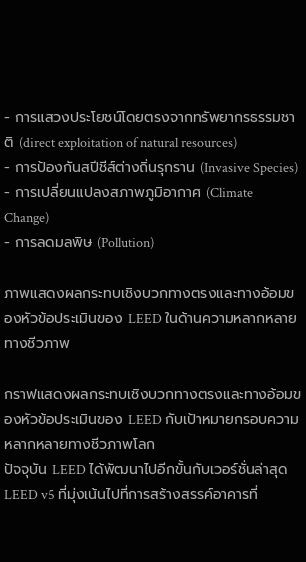- การแสวงประโยชน์โดยตรงจากทรัพยากรธรรมชาติ (direct exploitation of natural resources)
- การป้องกันสปีชีส์ต่างถิ่นรุกราน (Invasive Species)
- การเปลี่ยนแปลงสภาพภูมิอากาศ (Climate Change)
- การลดมลพิษ (Pollution)

ภาพแสดงผลกระทบเชิงบวกทางตรงและทางอ้อมของหัวข้อประเมินของ LEED ในด้านความหลากหลายทางชีวภาพ

กราฟแสดงผลกระทบเชิงบวกทางตรงและทางอ้อมของหัวข้อประเมินของ LEED กับเป้าหมายกรอบความหลากหลายทางชีวภาพโลก
ปัจจุบัน LEED ได้พัฒนาไปอีกขั้นกับเวอร์ชั่นล่าสุด LEED v5 ที่มุ่งเน้นไปที่การสร้างสรรค์อาคารที่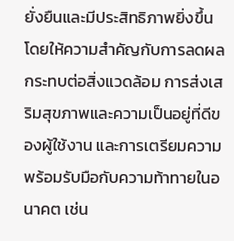ยั่งยืนและมีประสิทธิภาพยิ่งขึ้น โดยให้ความสำคัญกับการลดผลกระทบต่อสิ่งแวดล้อม การส่งเสริมสุขภาพและความเป็นอยู่ที่ดีของผู้ใช้งาน และการเตรียมความพร้อมรับมือกับความท้าทายในอนาคต เช่น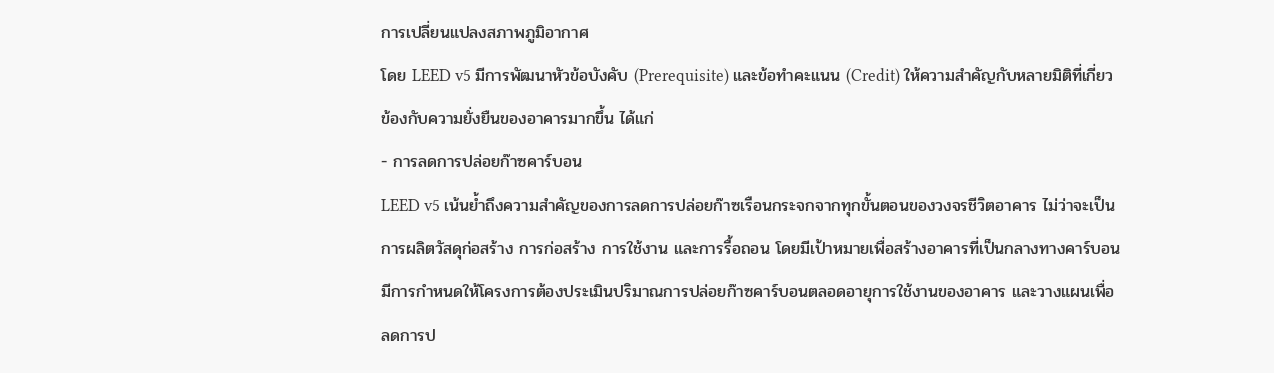การเปลี่ยนแปลงสภาพภูมิอากาศ
โดย LEED v5 มีการพัฒนาหัวข้อบังคับ (Prerequisite) และข้อทำคะแนน (Credit) ให้ความสำคัญกับหลายมิติที่เกี่ยวข้องกับความยั่งยืนของอาคารมากขึ้น ได้แก่
- การลดการปล่อยก๊าซคาร์บอน
LEED v5 เน้นย้ำถึงความสำคัญของการลดการปล่อยก๊าซเรือนกระจกจากทุกขั้นตอนของวงจรชีวิตอาคาร ไม่ว่าจะเป็นการผลิตวัสดุก่อสร้าง การก่อสร้าง การใช้งาน และการรื้อถอน โดยมีเป้าหมายเพื่อสร้างอาคารที่เป็นกลางทางคาร์บอน มีการกำหนดให้โครงการต้องประเมินปริมาณการปล่อยก๊าซคาร์บอนตลอดอายุการใช้งานของอาคาร และวางแผนเพื่อลดการป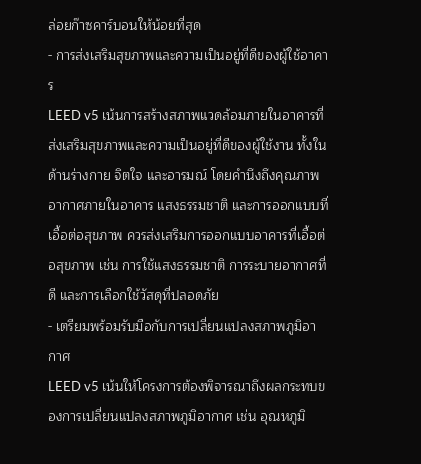ล่อยก๊าซคาร์บอนให้น้อยที่สุด
- การส่งเสริมสุขภาพและความเป็นอยู่ที่ดีของผู้ใช้อาคาร
LEED v5 เน้นการสร้างสภาพแวดล้อมภายในอาคารที่ส่งเสริมสุขภาพและความเป็นอยู่ที่ดีของผู้ใช้งาน ทั้งในด้านร่างกาย จิตใจ และอารมณ์ โดยคำนึงถึงคุณภาพอากาศภายในอาคาร แสงธรรมชาติ และการออกแบบที่เอื้อต่อสุขภาพ ควรส่งเสริมการออกแบบอาคารที่เอื้อต่อสุขภาพ เช่น การใช้แสงธรรมชาติ การระบายอากาศที่ดี และการเลือกใช้วัสดุที่ปลอดภัย
- เตรียมพร้อมรับมือกับการเปลี่ยนแปลงสภาพภูมิอากาศ
LEED v5 เน้นให้โครงการต้องพิจารณาถึงผลกระทบของการเปลี่ยนแปลงสภาพภูมิอากาศ เช่น อุณหภูมิ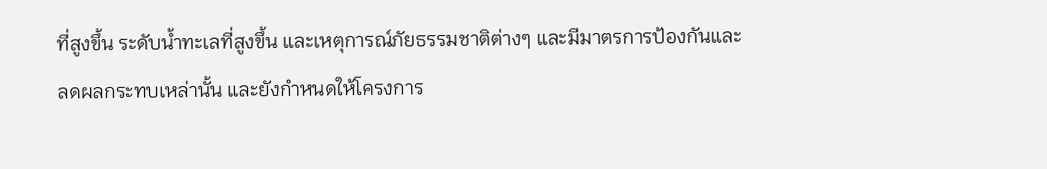ที่สูงขึ้น ระดับน้ำทะเลที่สูงขึ้น และเหตุการณ์ภัยธรรมชาติต่างๆ และมีมาตรการป้องกันและลดผลกระทบเหล่านั้น และยังกำหนดให้โครงการ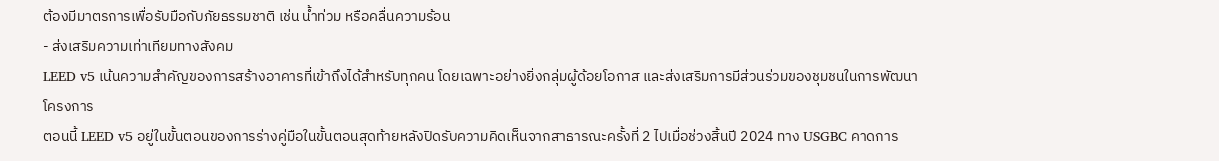ต้องมีมาตรการเพื่อรับมือกับภัยธรรมชาติ เช่น น้ำท่วม หรือคลื่นความร้อน
- ส่งเสริมความเท่าเทียมทางสังคม
LEED v5 เน้นความสำคัญของการสร้างอาคารที่เข้าถึงได้สำหรับทุกคน โดยเฉพาะอย่างยิ่งกลุ่มผู้ด้อยโอกาส และส่งเสริมการมีส่วนร่วมของชุมชนในการพัฒนาโครงการ
ตอนนี้ LEED v5 อยู่ในขั้นตอนของการร่างคู่มือในขั้นตอนสุดท้ายหลังปิดรับความคิดเห็นจากสาธารณะครั้งที่ 2 ไปเมื่อช่วงสิ้นปี 2024 ทาง USGBC คาดการ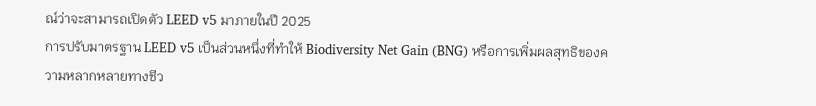ณ์ว่าจะสามารถเปิดตัว LEED v5 มาภายในปี 2025
การปรับมาตรฐาน LEED v5 เป็นส่วนหนึ่งที่ทำให้ Biodiversity Net Gain (BNG) หรือการเพิ่มผลสุทธิของความหลากหลายทางชีว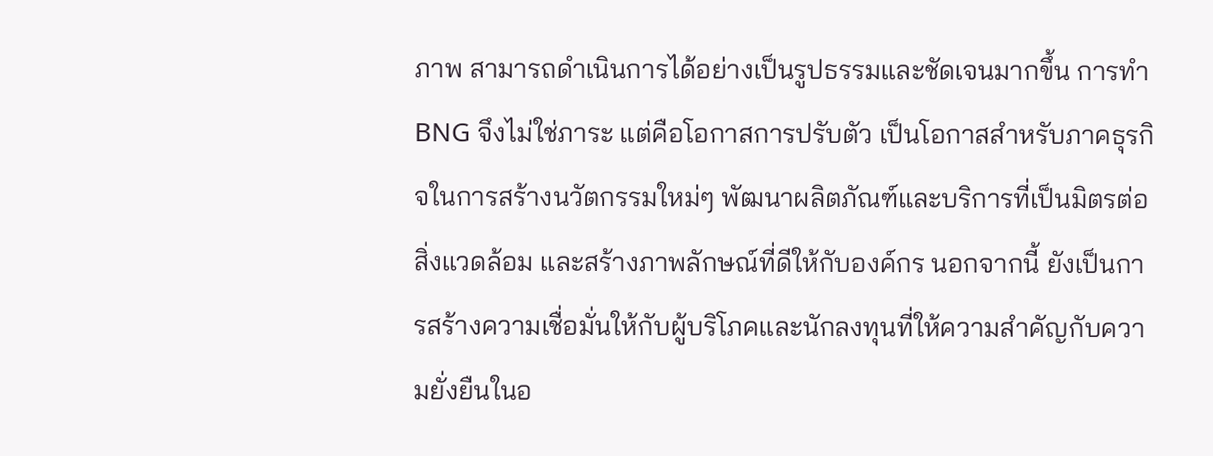ภาพ สามารถดำเนินการได้อย่างเป็นรูปธรรมและชัดเจนมากขึ้น การทำ BNG จึงไม่ใช่ภาระ แต่คือโอกาสการปรับตัว เป็นโอกาสสำหรับภาคธุรกิจในการสร้างนวัตกรรมใหม่ๆ พัฒนาผลิตภัณฑ์และบริการที่เป็นมิตรต่อสิ่งแวดล้อม และสร้างภาพลักษณ์ที่ดีให้กับองค์กร นอกจากนี้ ยังเป็นการสร้างความเชื่อมั่นให้กับผู้บริโภคและนักลงทุนที่ให้ความสำคัญกับความยั่งยืนในอ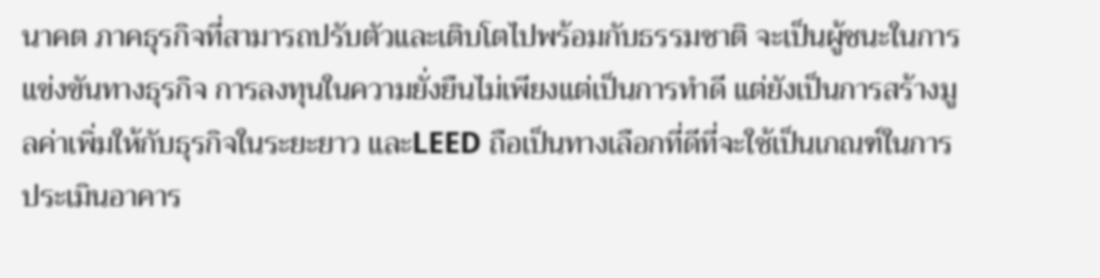นาคต ภาคธุรกิจที่สามารถปรับตัวและเติบโตไปพร้อมกับธรรมชาติ จะเป็นผู้ชนะในการแข่งขันทางธุรกิจ การลงทุนในความยั่งยืนไม่เพียงแต่เป็นการทำดี แต่ยังเป็นการสร้างมูลค่าเพิ่มให้กับธุรกิจในระยะยาว และLEED ถือเป็นทางเลือกที่ดีที่จะใช้เป็นเกณฑ์ในการประเมินอาคาร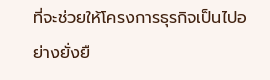ที่จะช่วยให้โครงการธุรกิจเป็นไปอย่างยั่งยื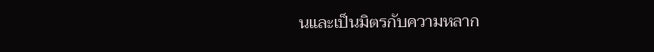นและเป็นมิตรกับความหลาก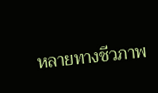หลายทางชีวภาพ